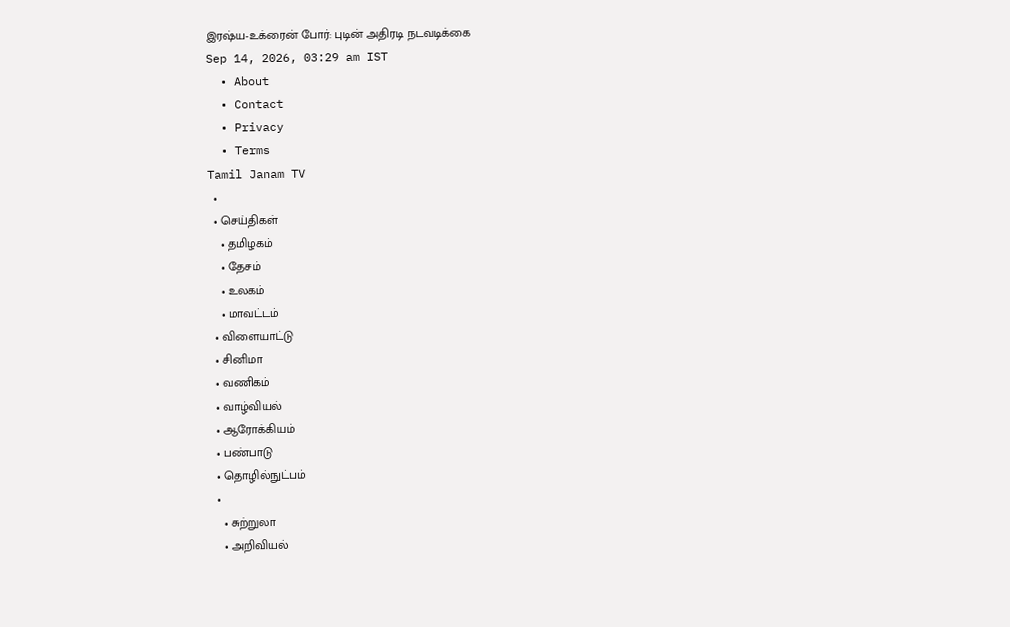இரஷ்ய-உக்ரைன் போர்: புடின் அதிரடி நடவடிக்கை
Sep 14, 2026, 03:29 am IST
  • About
  • Contact
  • Privacy
  • Terms
Tamil Janam TV
  •
  • செய்திகள்
    • தமிழகம்
    • தேசம்
    • உலகம்
    • மாவட்டம்
  • விளையாட்டு
  • சினிமா
  • வணிகம்
  • வாழ்வியல்
  • ஆரோக்கியம்
  • பண்பாடு
  • தொழில்நுட்பம்
  •
    • சுற்றுலா
    • அறிவியல்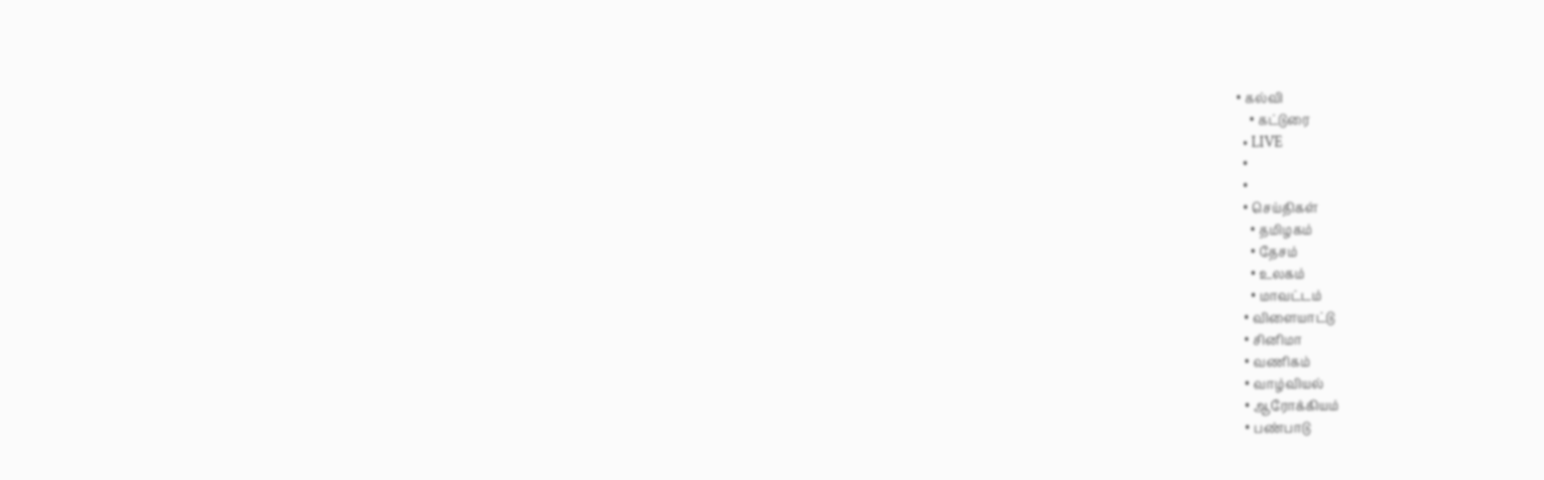• கல்வி
    • கட்டுரை
  • LIVE
  •
  •
  • செய்திகள்
    • தமிழகம்
    • தேசம்
    • உலகம்
    • மாவட்டம்
  • விளையாட்டு
  • சினிமா
  • வணிகம்
  • வாழ்வியல்
  • ஆரோக்கியம்
  • பண்பாடு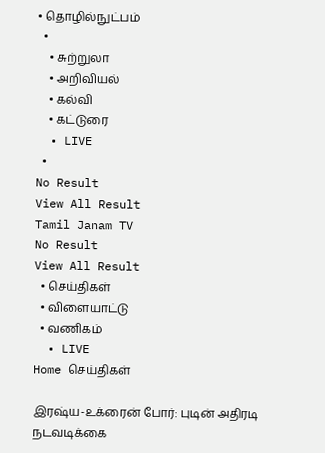• தொழில்நுட்பம்
  •
    • சுற்றுலா
    • அறிவியல்
    • கல்வி
    • கட்டுரை
  • LIVE
  •
No Result
View All Result
Tamil Janam TV
No Result
View All Result
  • செய்திகள்
  • விளையாட்டு
  • வணிகம்
  • LIVE
Home செய்திகள்

இரஷ்ய-உக்ரைன் போர்: புடின் அதிரடி நடவடிக்கை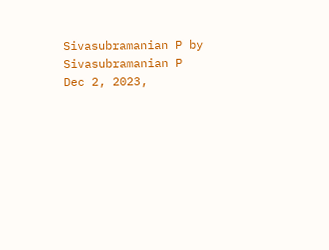Sivasubramanian P by Sivasubramanian P
Dec 2, 2023,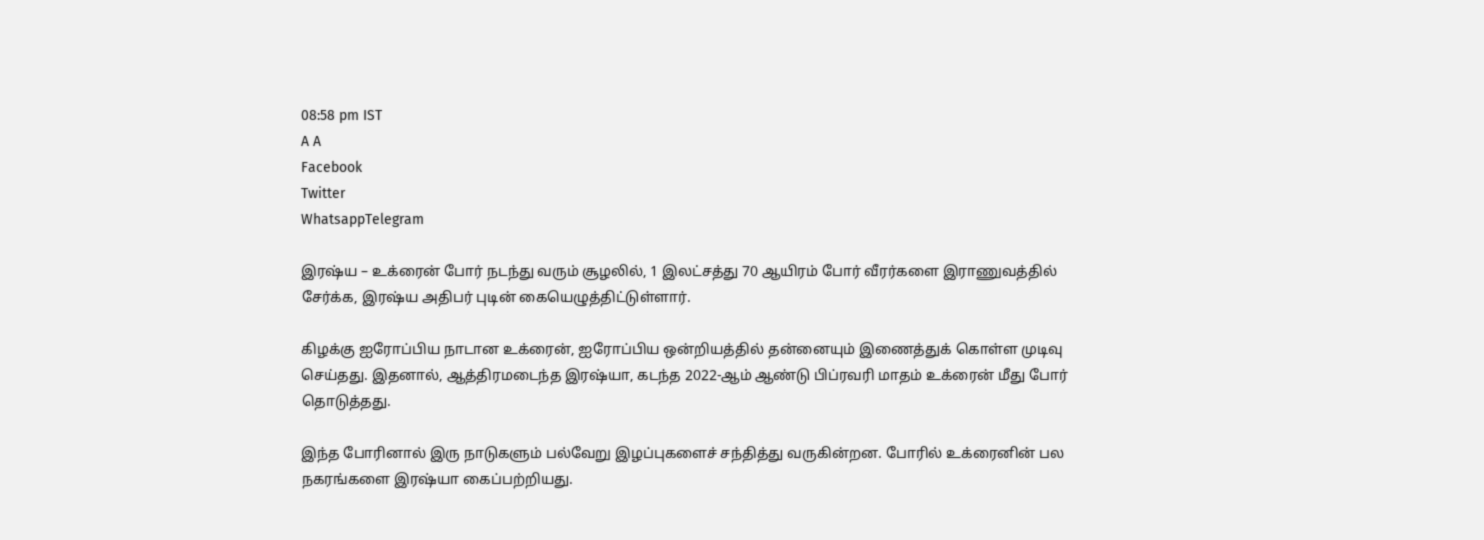08:58 pm IST
A A
Facebook
Twitter
WhatsappTelegram

இரஷ்ய – உக்ரைன் போர் நடந்து வரும் சூழலில், 1 இலட்சத்து 70 ஆயிரம் போர் வீரர்களை இராணுவத்தில் சேர்க்க, இரஷ்ய அதிபர் புடின் கையெழுத்திட்டுள்ளார்.

கிழக்கு ஐரோப்பிய நாடான உக்ரைன், ஐரோப்பிய ஒன்றியத்தில் தன்னையும் இணைத்துக் கொள்ள முடிவு செய்தது. இதனால், ஆத்திரமடைந்த இரஷ்யா, கடந்த 2022-ஆம் ஆண்டு பிப்ரவரி மாதம் உக்ரைன் மீது போர் தொடுத்தது.

இந்த போரினால் இரு நாடுகளும் பல்வேறு இழப்புகளைச் சந்தித்து வருகின்றன. போரில் உக்ரைனின் பல நகரங்களை இரஷ்யா கைப்பற்றியது.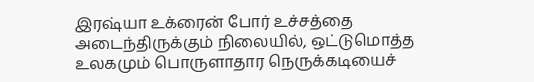இரஷ்யா உக்ரைன் போர் உச்சத்தை அடைந்திருக்கும் நிலையில், ஒட்டுமொத்த உலகமும் பொருளாதார நெருக்கடியைச்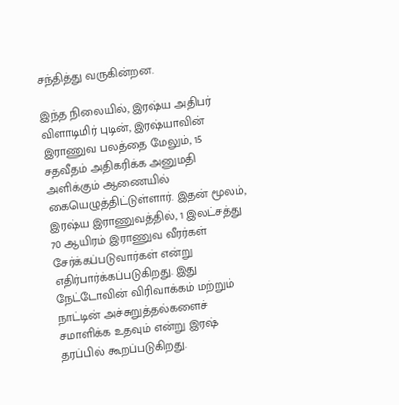சந்தித்து வருகின்றன.

இந்த நிலையில், இரஷ்ய அதிபர் விளாடிமிர் புடின், இரஷ்யாவின் இராணுவ பலத்தை மேலும், 15 சதவீதம் அதிகரிக்க அனுமதி அளிக்கும் ஆணையில் கையெழுத்திட்டுள்ளார். இதன் மூலம், இரஷ்ய இராணுவத்தில், 1 இலட்சத்து 70 ஆயிரம் இராணுவ வீரர்கள் சேர்க்கப்படுவார்கள் என்று எதிர்பார்க்கப்படுகிறது. இது நேட்டோவின் விரிவாக்கம் மற்றும் நாட்டின் அச்சுறுத்தல்களைச் சமாளிக்க உதவும் என்று இரஷ் தரப்பில் கூறப்படுகிறது.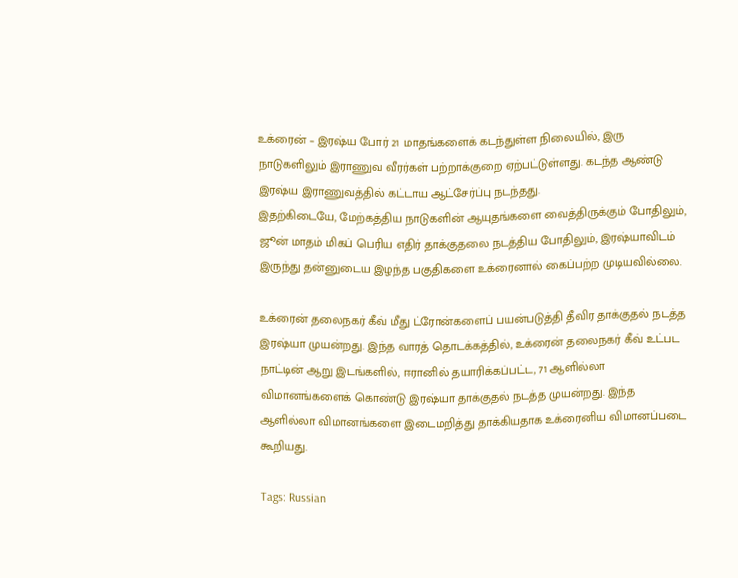உக்ரைன் – இரஷ்ய போர் 21 மாதங்களைக் கடந்துள்ள நிலையில், இரு நாடுகளிலும் இராணுவ வீரர்கள் பற்றாக்குறை ஏற்பட்டுள்ளது. கடந்த ஆண்டு இரஷ்ய இராணுவத்தில் கட்டாய ஆட்சேர்ப்பு நடந்தது.
இதற்கிடையே, மேற்கத்திய நாடுகளின் ஆயுதங்களை வைத்திருக்கும் போதிலும், ஜூன் மாதம் மிகப் பெரிய எதிர் தாக்குதலை நடத்திய போதிலும், இரஷ்யாவிடம் இருந்து தன்னுடைய இழந்த பகுதிகளை உக்ரைனால் கைப்பற்ற முடியவில்லை.

உக்ரைன் தலைநகர் கீவ் மீது ட்ரோன்களைப் பயன்படுத்தி தீவிர தாக்குதல் நடத்த இரஷ்யா முயன்றது. இந்த வாரத் தொடக்கத்தில், உக்ரைன் தலைநகர் கீவ் உட்பட நாட்டின் ஆறு இடங்களில், ஈரானில் தயாரிக்கப்பட்ட, 71 ஆளில்லா விமானங்களைக் கொண்டு இரஷ்யா தாக்குதல் நடத்த முயன்றது. இந்த ஆளில்லா விமானங்களை இடைமறித்து தாக்கியதாக உக்ரைனிய விமானப்படை கூறியது.

Tags: Russian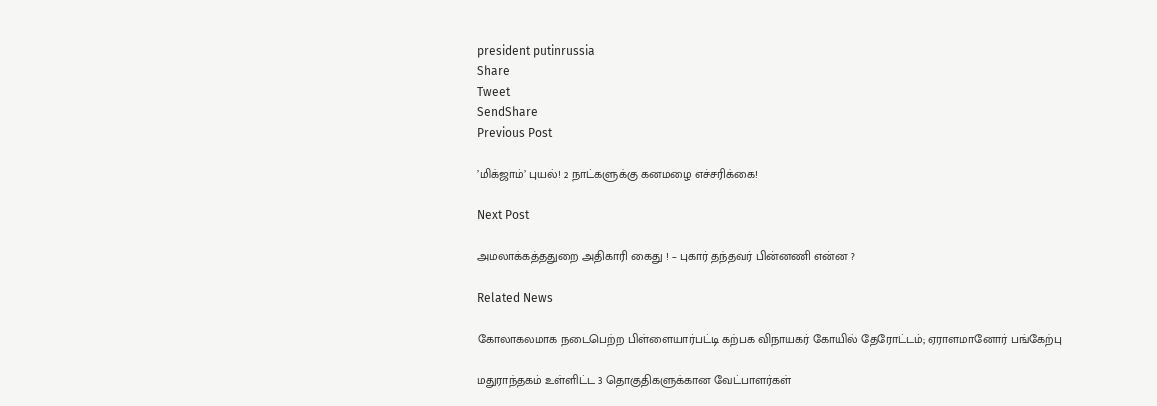president putinrussia
Share
Tweet
SendShare
Previous Post

’மிக்ஜாம்’ புயல்! 2 நாட்களுக்கு கனமழை எச்சரிக்கை!

Next Post

அமலாக்கத்ததுறை அதிகாரி கைது ! – புகார் தந்தவர் பின்னணி என்ன ?

Related News

கோலாகலமாக நடைபெற்ற பிள்ளையார்பட்டி கற்பக விநாயகர் கோயில் தேரோட்டம்; ஏராளமானோர் பங்கேற்பு

மதுராந்தகம் உள்ளிட்ட 3 தொகுதிகளுக்கான வேட்பாளர்கள்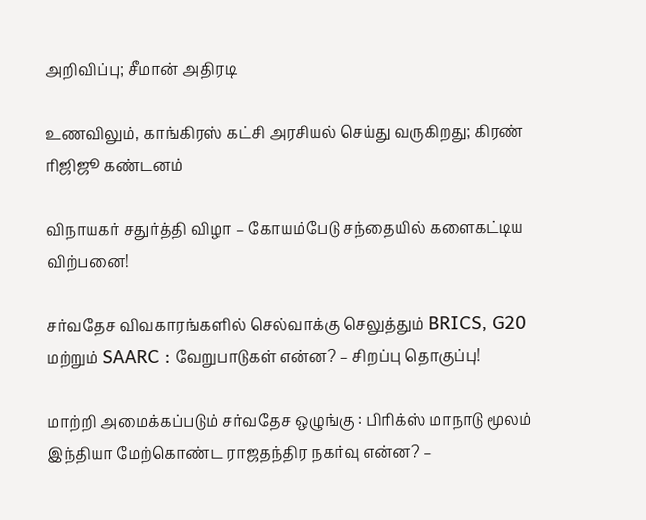அறிவிப்பு; சீமான் அதிரடி

உணவிலும், காங்கிரஸ் கட்சி அரசியல் செய்து வருகிறது; கிரண் ரிஜிஜூ கண்டனம்

விநாயகர் சதுர்த்தி விழா – கோயம்பேடு சந்தையில் களைகட்டிய விற்பனை!

சர்வதேச விவகாரங்களில் செல்வாக்கு செலுத்தும் BRICS, G20 மற்றும் SAARC : வேறுபாடுகள் என்ன? – சிறப்பு தொகுப்பு!

மாற்றி அமைக்கப்படும் சர்வதேச ஒழுங்கு : பிரிக்ஸ் மாநாடு மூலம் இந்தியா மேற்கொண்ட ராஜதந்திர நகர்வு என்ன? –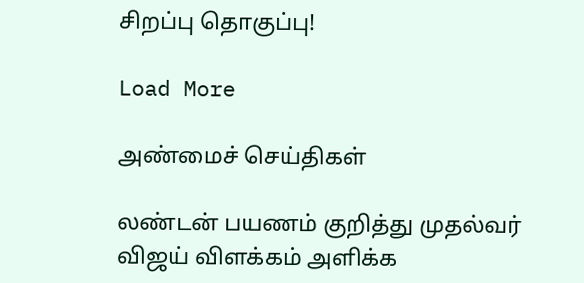சிறப்பு தொகுப்பு!

Load More

அண்மைச் செய்திகள்

லண்டன் பயணம் குறித்து முதல்வர் விஜய் விளக்கம் அளிக்க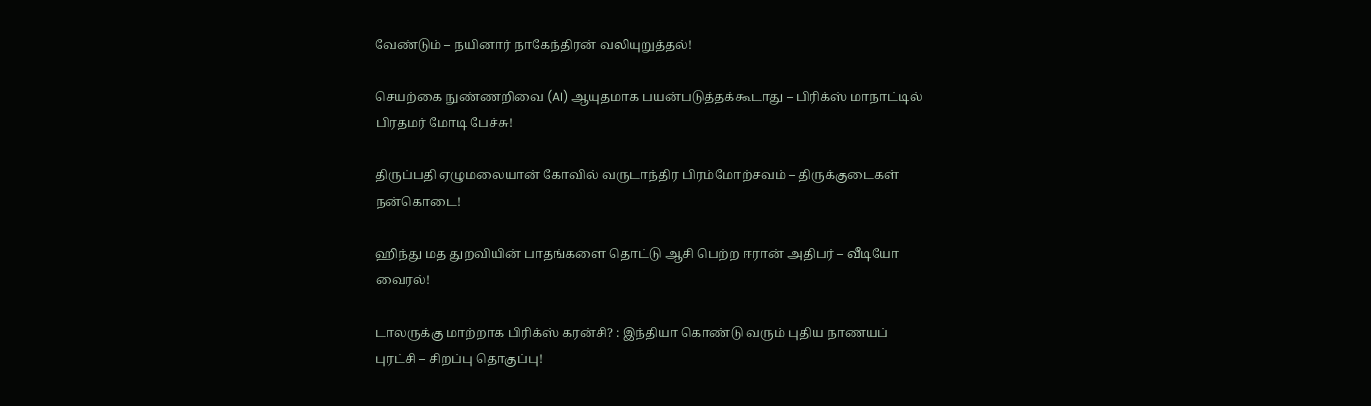வேண்டும் – நயினார் நாகேந்திரன் வலியுறுத்தல்!

செயற்கை நுண்ணறிவை (AI) ஆயுதமாக பயன்படுத்தக்கூடாது – பிரிக்ஸ் மாநாட்டில் பிரதமர் மோடி பேச்சு!

திருப்பதி ஏழுமலையான் கோவில் வருடாந்திர பிரம்மோற்சவம் – திருக்குடைகள் நன்கொடை!

ஹிந்து மத துறவியின் பாதங்களை தொட்டு ஆசி பெற்ற ஈரான் அதிபர் – வீடியோ வைரல்!

டாலருக்கு மாற்றாக பிரிக்ஸ் கரன்சி? : இந்தியா கொண்டு வரும் புதிய நாணயப் புரட்சி – சிறப்பு தொகுப்பு!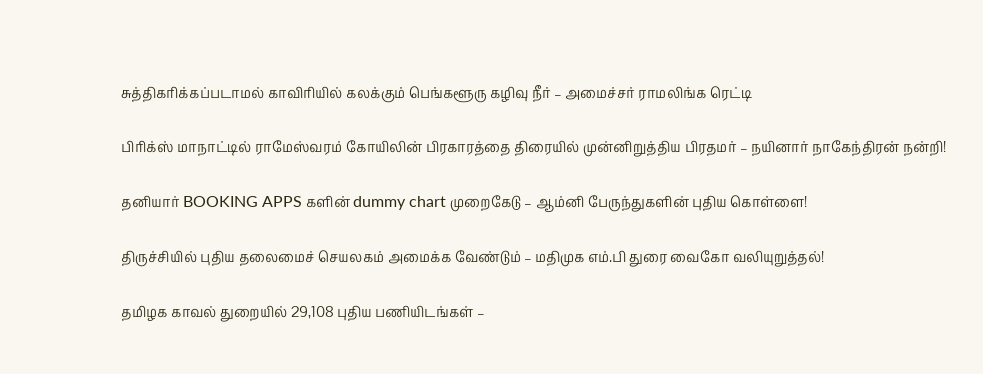சுத்திகரிக்கப்படாமல் காவிரியில் கலக்கும் பெங்களூரு கழிவு நீர் – அமைச்சர் ராமலிங்க ரெட்டி

பிரிக்ஸ் மாநாட்டில் ராமேஸ்வரம் கோயிலின் பிரகாரத்தை திரையில் முன்னிறுத்திய பிரதமர் – நயினார் நாகேந்திரன் நன்றி!

தனியார் BOOKING APPS களின் dummy chart முறைகேடு – ஆம்னி பேருந்துகளின் புதிய கொள்ளை!

திருச்சியில் புதிய தலைமைச் செயலகம் அமைக்க வேண்டும் – மதிமுக எம்.பி துரை வைகோ வலியுறுத்தல்!

தமிழக காவல் துறையில் 29,108 புதிய பணியிடங்கள் –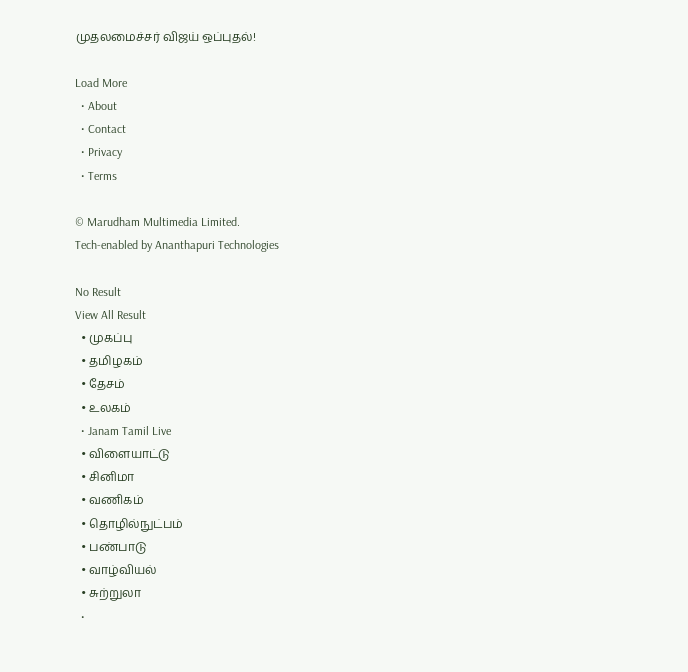முதலமைச்சர் விஜய் ஒப்புதல்!

Load More
  • About
  • Contact
  • Privacy
  • Terms

© Marudham Multimedia Limited.
Tech-enabled by Ananthapuri Technologies

No Result
View All Result
  • முகப்பு
  • தமிழகம்
  • தேசம்
  • உலகம்
  • Janam Tamil Live
  • விளையாட்டு
  • சினிமா
  • வணிகம்
  • தொழில்நுட்பம்
  • பண்பாடு
  • வாழ்வியல்
  • சுற்றுலா
  •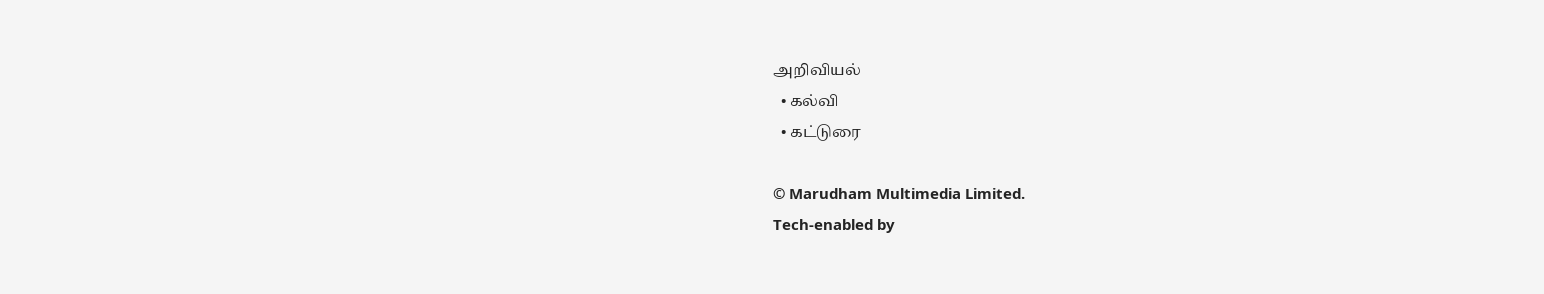அறிவியல்
  • கல்வி
  • கட்டுரை

© Marudham Multimedia Limited.
Tech-enabled by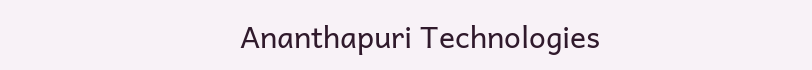Ananthapuri Technologies